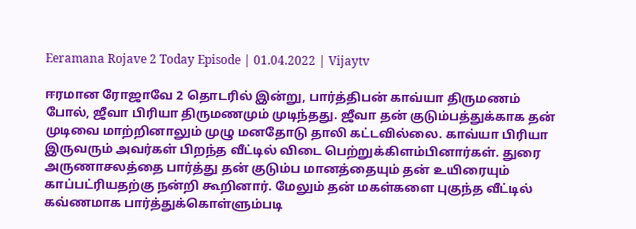Eeramana Rojave 2 Today Episode | 01.04.2022 | Vijaytv

ஈரமான ரோஜாவே 2 தொடரில் இன்று, பார்த்திபன் காவ்யா திருமணம் போல், ஜீவா பிரியா திருமணமும் முடிந்தது. ஜீவா தன் குடும்பத்துக்காக தன் முடிவை மாற்றினாலும் முழு மனதோடு தாலி கட்டவில்லை. காவ்யா பிரியா இருவரும் அவர்கள் பிறந்த வீட்டில் விடை பெற்றுக்கிளம்பினார்கள். துரை அருணாசலத்தை பார்த்து தன் குடும்ப மானத்தையும் தன் உயிரையும் காப்பட்ரியதற்கு நன்றி கூறினார். மேலும் தன் மகள்களை புகுந்த வீட்டில் கவ்ணமாக பார்த்துக்கொள்ளும்படி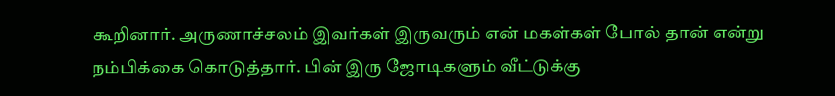கூறினார். அருணாச்சலம் இவர்கள் இருவரும் என் மகள்கள் போல் தான் என்று நம்பிக்கை கொடுத்தார். பின் இரு ஜோடிகளும் வீட்டுக்கு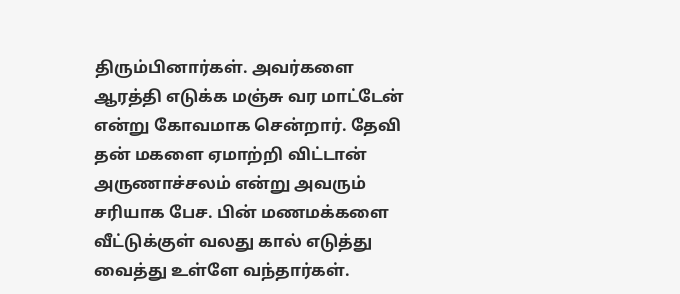திரும்பினார்கள். அவர்களை ஆரத்தி எடுக்க மஞ்சு வர மாட்டேன் என்று கோவமாக சென்றார். தேவி தன் மகளை ஏமாற்றி விட்டான் அருணாச்சலம் என்று அவரும் சரியாக பேச. பின் மணமக்களை வீட்டுக்குள் வலது கால் எடுத்து வைத்து உள்ளே வந்தார்கள்.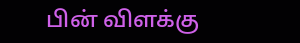பின் விளக்கு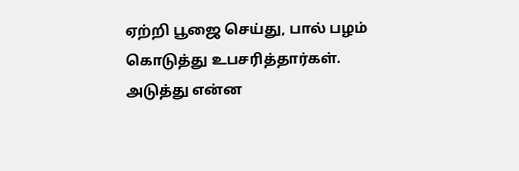ஏற்றி பூஜை செய்து, பால் பழம் கொடுத்து உபசரித்தார்கள். அடுத்து என்ன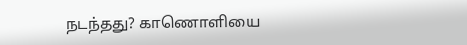நடந்தது? காணொளியை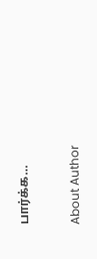பார்க்க…

About Author